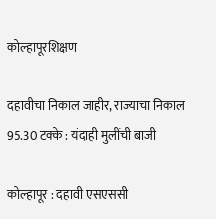कोल्हापूरशिक्षण

दहावीचा निकाल जाहीर, राज्याचा निकाल 95.30 टक्के : यंदाही मुलींची बाजी

कोल्हापूर : दहावी एसएससी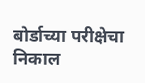बोर्डाच्या परीक्षेचा निकाल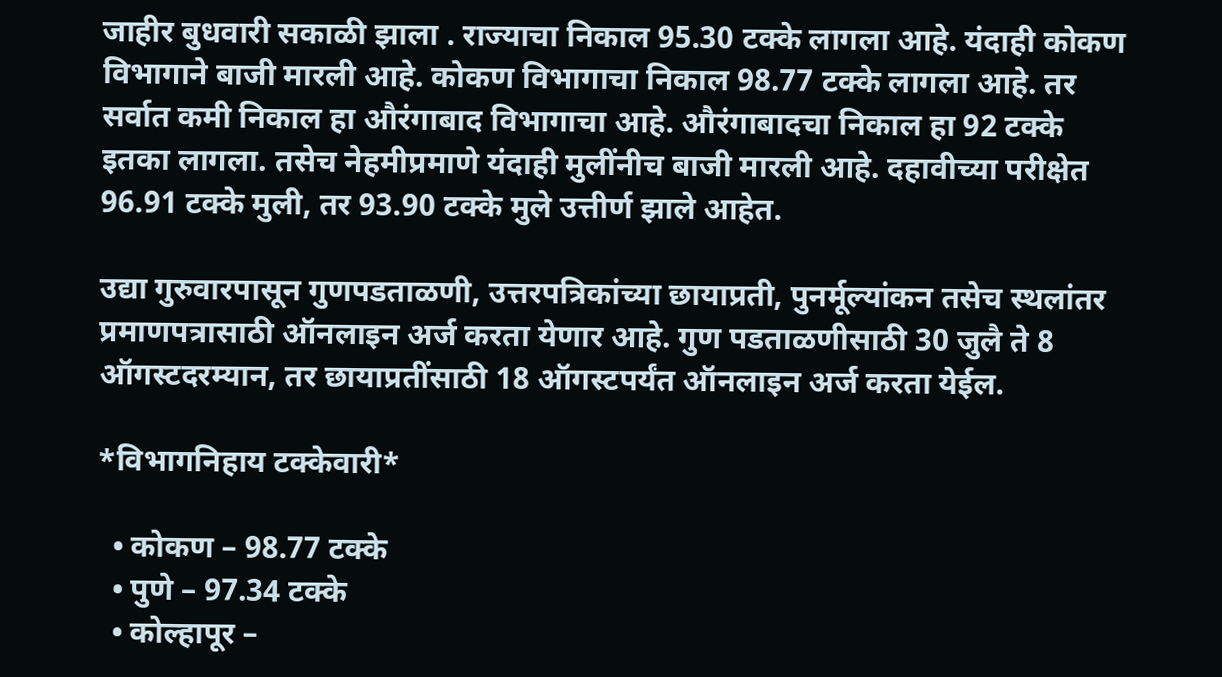जाहीर बुधवारी सकाळी झाला . राज्याचा निकाल 95.30 टक्के लागला आहे. यंदाही कोकण विभागाने बाजी मारली आहे. कोकण विभागाचा निकाल 98.77 टक्के लागला आहे. तर सर्वात कमी निकाल हा औरंगाबाद विभागाचा आहे. औरंगाबादचा निकाल हा 92 टक्के इतका लागला. तसेच नेहमीप्रमाणे यंदाही मुलींनीच बाजी मारली आहे. दहावीच्या परीक्षेत 96.91 टक्के मुली, तर 93.90 टक्के मुले उत्तीर्ण झाले आहेत.

उद्या गुरुवारपासून गुणपडताळणी, उत्तरपत्रिकांच्या छायाप्रती, पुनर्मूल्यांकन तसेच स्थलांतर प्रमाणपत्रासाठी ऑनलाइन अर्ज करता येणार आहे. गुण पडताळणीसाठी 30 जुलै ते 8 ऑगस्टदरम्यान, तर छायाप्रतींसाठी 18 ऑगस्टपर्यंत ऑनलाइन अर्ज करता येईल.

*विभागनिहाय टक्केवारी*

  • कोकण – 98.77 टक्के
  • पुणे – 97.34 टक्के
  • कोल्हापूर –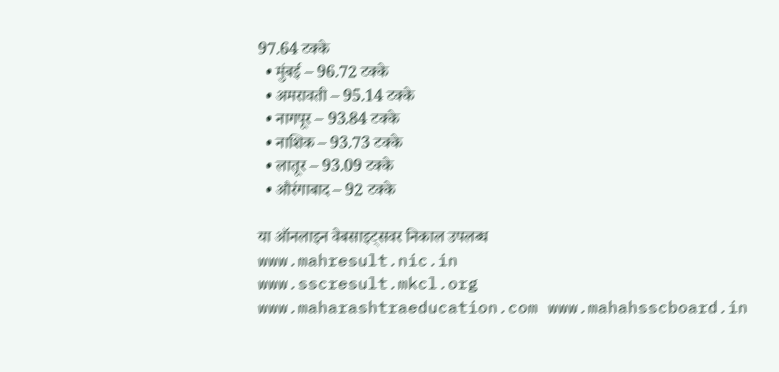97.64 टक्के
  • मुंबई – 96.72 टक्के
  • अमरावती – 95.14 टक्के
  • नागपूर – 93.84 टक्के
  • नाशिक – 93.73 टक्के
  • लातूर – 93.09 टक्के
  • औरंगाबाद – 92 टक्के

या ऑनलाइन वेबसाइट्सवर निकाल उपलब्ध
www.mahresult.nic.in
www.sscresult.mkcl.org
www.maharashtraeducation.com www.mahahsscboard.in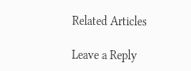Related Articles

Leave a Reply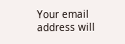Your email address will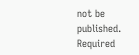not be published. Required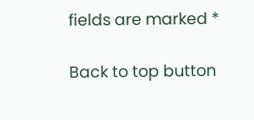fields are marked *

Back to top button